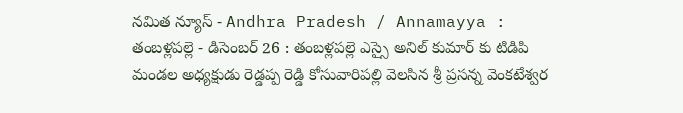నమిత న్యూస్ - Andhra Pradesh / Annamayya : తంబళ్లపల్లె - డిసెంబర్ 26 : తంబళ్లపల్లె ఎస్సై అనిల్ కుమార్ కు టిడిపి మండల అధ్యక్షుడు రెడ్డప్ప రెడ్డి కోసువారిపల్లి వెలసిన శ్రీ ప్రసన్న వెంకటేశ్వర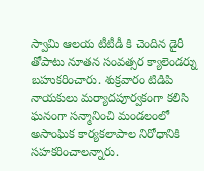స్వామి ఆలయ టీటీడీ కి చెందిన డైరీ తోపాటు నూతన సంవత్సర క్యాలెండర్ను బహుకరించారు. శుక్రవారం టిడిపి నాయకులు మర్యాదపూర్వకంగా కలిసి ఘనంగా సన్మానించి మండలంలో అసాంఘిక కార్యకలాపాల నిరోధానికి సహకరించాలన్నారు.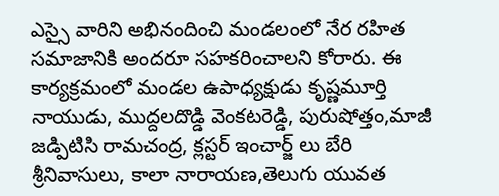ఎస్సై వారిని అభినందించి మండలంలో నేర రహిత సమాజానికి అందరూ సహకరించాలని కోరారు. ఈ కార్యక్రమంలో మండల ఉపాధ్యక్షుడు కృష్ణమూర్తి నాయుడు, ముద్దలదొడ్డి వెంకటరెడ్డి, పురుషోత్తం,మాజీ జడ్పిటిసి రామచంద్ర, క్లస్టర్ ఇంచార్జ్ లు బేరి శ్రీనివాసులు, కాలా నారాయణ,తెలుగు యువత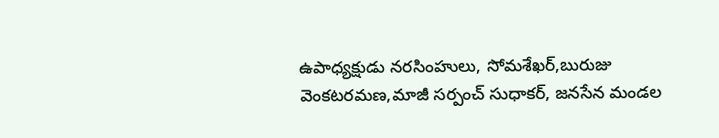ఉపాధ్యక్షుడు నరసింహులు, సోమశేఖర్,బురుజు వెంకటరమణ,మాజీ సర్పంచ్ సుధాకర్, జనసేన మండల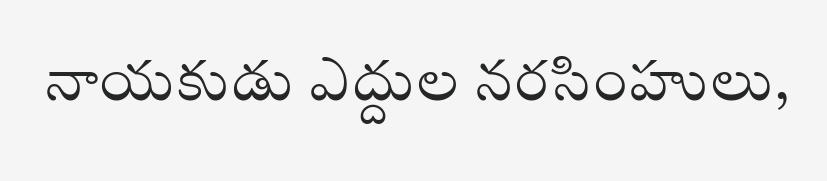నాయకుడు ఎద్దుల నరసింహులు,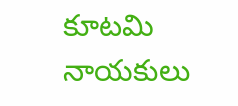కూటమి నాయకులు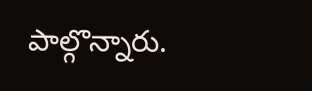పాల్గొన్నారు.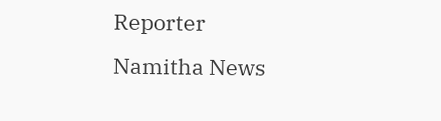Reporter
Namitha News